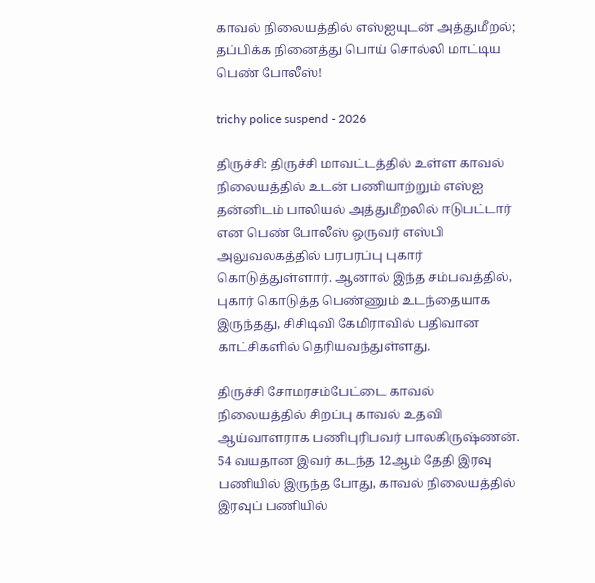காவல் நிலையத்தில் எஸ்ஐயுடன் அத்துமீறல்; தப்பிக்க நினைத்து பொய் சொல்லி மாட்டிய பெண் போலீஸ்!

trichy police suspend - 2026

திருச்சி: திருச்சி மாவட்டத்தில் உள்ள காவல் நிலையத்தில் உடன் பணியாற்றும் எஸ்ஐ தன்னிடம் பாலியல் அத்துமீறலில் ஈடுபட்டார் என பெண் போலீஸ் ஒருவர் எஸ்பி அலுவலகத்தில் பரபரப்பு புகார் கொடுத்துள்ளார். ஆனால் இந்த சம்பவத்தில், புகார் கொடுத்த பெண்ணும் உடந்தையாக இருந்தது, சிசிடிவி கேமிராவில் பதிவான காட்சிகளில் தெரியவந்துள்ளது.

திருச்சி சோமரசம்பேட்டை காவல் நிலையத்தில் சிறப்பு காவல் உதவி ஆய்வாளராக பணிபுரிபவர் பாலகிருஷ்ணன். 54 வயதான இவர் கடந்த 12ஆம் தேதி இரவு பணியில் இருந்த போது, காவல் நிலையத்தில் இரவுப் பணியில்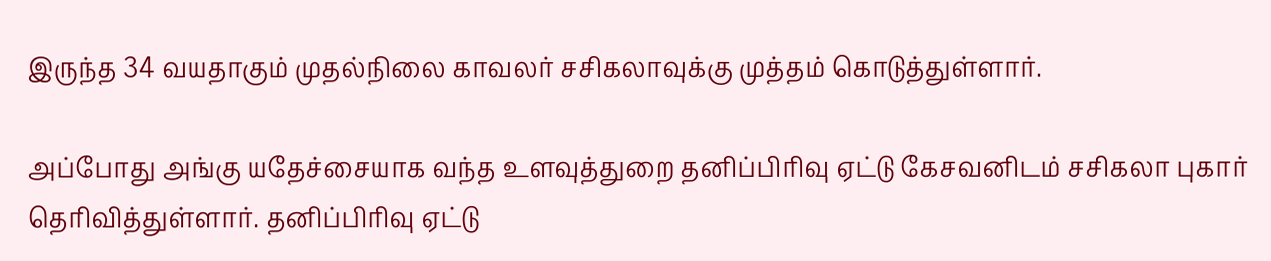இருந்த 34 வயதாகும் முதல்நிலை காவலர் சசிகலாவுக்கு முத்தம் கொடுத்துள்ளார்.

அப்போது அங்கு யதேச்சையாக வந்த உளவுத்துறை தனிப்பிரிவு ஏட்டு கேசவனிடம் சசிகலா புகார் தெரிவித்துள்ளார். தனிப்பிரிவு ஏட்டு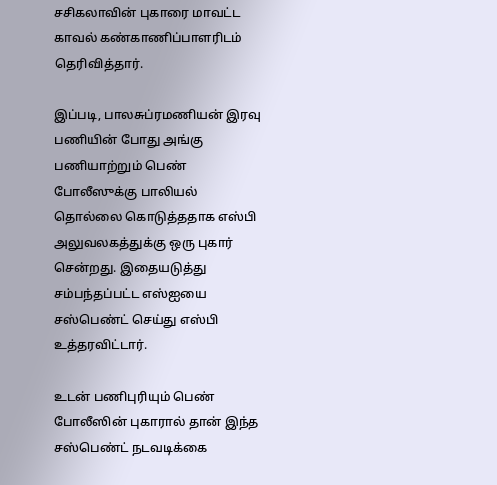சசிகலாவின் புகாரை மாவட்ட காவல் கண்காணிப்பாளரிடம் தெரிவித்தார்.

இப்படி, பாலசுப்ரமணியன் இரவு பணியின் போது அங்கு பணியாற்றும் பெண் போலீஸுக்கு பாலியல் தொல்லை கொடுத்ததாக எஸ்பி அலுவலகத்துக்கு ஒரு புகார் சென்றது. இதையடுத்து சம்பந்தப்பட்ட எஸ்ஐயை சஸ்பெண்ட் செய்து எஸ்பி உத்தரவிட்டார்.

உடன் பணிபுரியும் பெண் போலீஸின் புகாரால் தான் இந்த சஸ்பெண்ட் நடவடிக்கை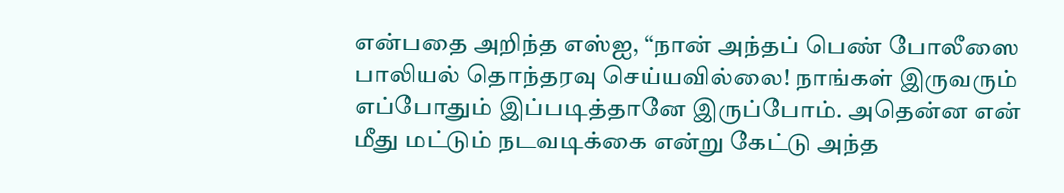என்பதை அறிந்த எஸ்ஐ, “நான் அந்தப் பெண் போலீஸை பாலியல் தொந்தரவு செய்யவில்லை! நாங்கள் இருவரும் எப்போதும் இப்படித்தானே இருப்போம். அதென்ன என் மீது மட்டும் நடவடிக்கை என்று கேட்டு அந்த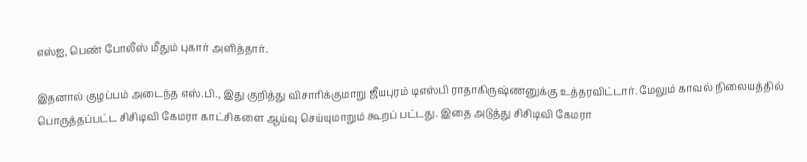எஸ்ஐ, பெண் போலீஸ் மீதும் புகார் அளித்தார்.

இதனால் குழப்பம் அடைந்த எஸ்.பி., இது குறித்து விசாரிக்குமாறு ஜீயபுரம் டிஎஸ்பி ராதாகிருஷ்ணனுக்கு உத்தரவிட்டார். மேலும் காவல் நிலையத்தில் பொருத்தப்பட்ட சிசிடிவி கேமரா காட்சிகளை ஆய்வு செய்யுமாறும் கூறப் பட்டது. இதை அடுத்து சிசிடிவி கேமரா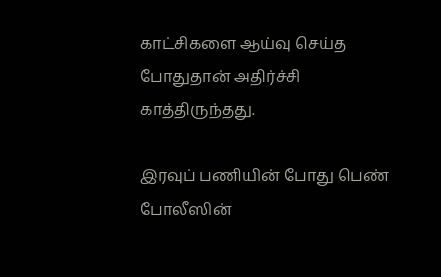காட்சிகளை ஆய்வு செய்த போதுதான் அதிர்ச்சி காத்திருந்தது.

இரவுப் பணியின் போது பெண் போலீஸின்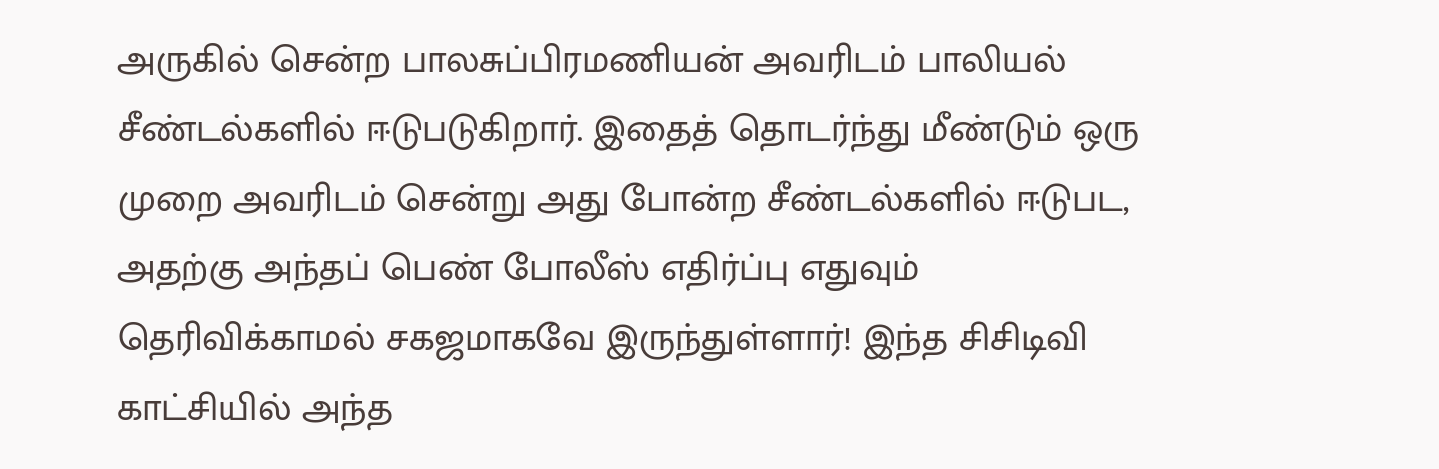அருகில் சென்ற பாலசுப்பிரமணியன் அவரிடம் பாலியல் சீண்டல்களில் ஈடுபடுகிறார். இதைத் தொடர்ந்து மீண்டும் ஒரு முறை அவரிடம் சென்று அது போன்ற சீண்டல்களில் ஈடுபட, அதற்கு அந்தப் பெண் போலீஸ் எதிர்ப்பு எதுவும் தெரிவிக்காமல் சகஜமாகவே இருந்துள்ளார்! இந்த சிசிடிவி காட்சியில் அந்த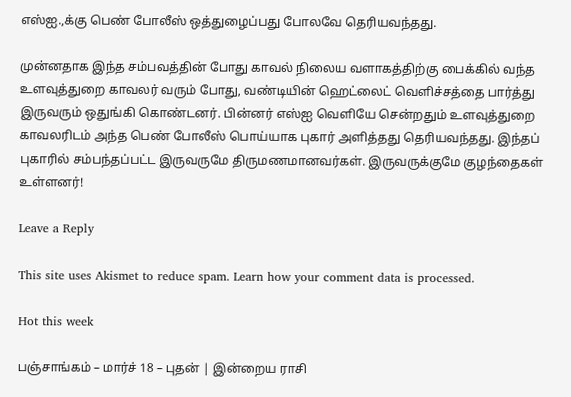எஸ்ஐ.,க்கு பெண் போலீஸ் ஒத்துழைப்பது போலவே தெரியவந்தது.

முன்னதாக இந்த சம்பவத்தின் போது காவல் நிலைய வளாகத்திற்கு பைக்கில் வந்த உளவுத்துறை காவலர் வரும் போது, வண்டியின் ஹெட்லைட் வெளிச்சத்தை பார்த்து இருவரும் ஒதுங்கி கொண்டனர். பின்னர் எஸ்ஐ வெளியே சென்றதும் உளவுத்துறை காவலரிடம் அந்த பெண் போலீஸ் பொய்யாக புகார் அளித்தது தெரியவந்தது. இந்தப் புகாரில் சம்பந்தப்பட்ட இருவருமே திருமணமானவர்கள். இருவருக்குமே குழந்தைகள் உள்ளனர்!

Leave a Reply

This site uses Akismet to reduce spam. Learn how your comment data is processed.

Hot this week

பஞ்சாங்கம் – மார்ச் 18 – புதன் | இன்றைய ராசி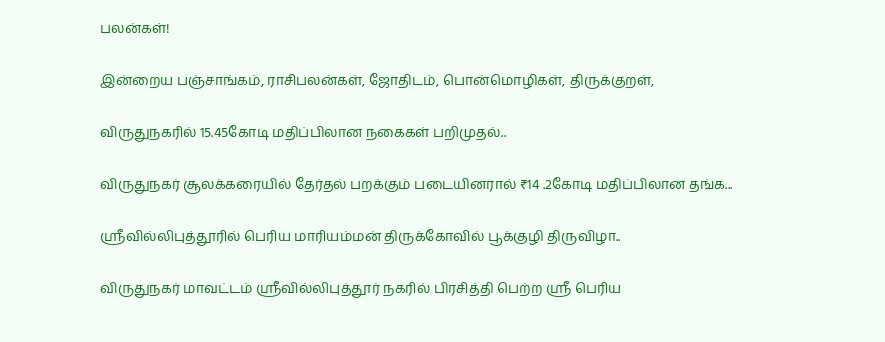பலன்கள்!

இன்றைய பஞ்சாங்கம், ராசிபலன்கள், ஜோதிடம், பொன்மொழிகள், திருக்குறள்,

விருதுநகரில் 15.45கோடி மதிப்பிலான நகைகள் பறிமுதல்..

விருதுநகர் சூலக்கரையில் தேர்தல் பறக்கும் படையினரால் ₹14 .2கோடி மதிப்பிலான தங்க...

ஸ்ரீவில்லிபுத்தூரில் பெரிய மாரியம்மன் திருக்கோவில் பூக்குழி திருவிழா..

விருதுநகர் மாவட்டம் ஸ்ரீவில்லிபுத்தூர் நகரில் பிரசித்தி பெற்ற ஸ்ரீ பெரிய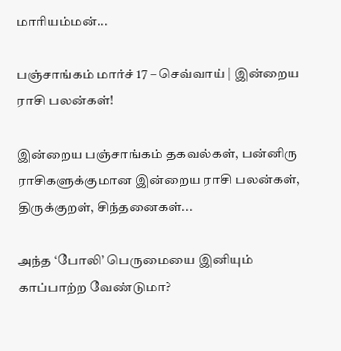மாரியம்மன்...

பஞ்சாங்கம் மார்ச் 17 – செவ்வாய் | இன்றைய ராசி பலன்கள்!

இன்றைய பஞ்சாங்கம் தகவல்கள், பன்னிரு ராசிகளுக்குமான இன்றைய ராசி பலன்கள், திருக்குறள், சிந்தனைகள்...

அந்த ‘போலி’ பெருமையை இனியும் காப்பாற்ற வேண்டுமா?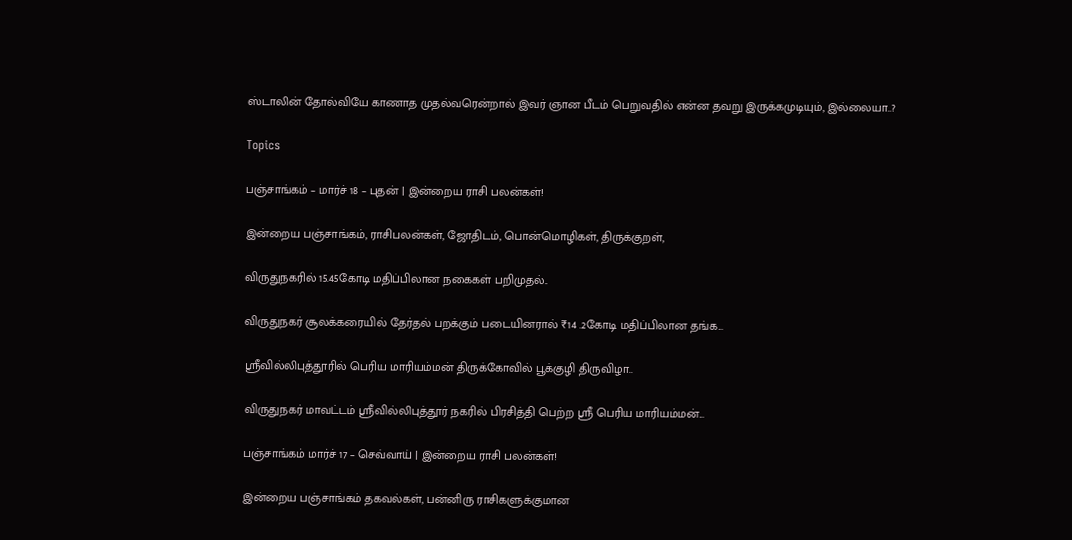ஸ்டாலின் தோல்வியே காணாத முதல்வரென்றால் இவர் ஞான பீடம் பெறுவதில் என்ன தவறு இருக்கமுடியும், இல்லையா..?

Topics

பஞ்சாங்கம் – மார்ச் 18 – புதன் | இன்றைய ராசி பலன்கள்!

இன்றைய பஞ்சாங்கம், ராசிபலன்கள், ஜோதிடம், பொன்மொழிகள், திருக்குறள்,

விருதுநகரில் 15.45கோடி மதிப்பிலான நகைகள் பறிமுதல்..

விருதுநகர் சூலக்கரையில் தேர்தல் பறக்கும் படையினரால் ₹14 .2கோடி மதிப்பிலான தங்க...

ஸ்ரீவில்லிபுத்தூரில் பெரிய மாரியம்மன் திருக்கோவில் பூக்குழி திருவிழா..

விருதுநகர் மாவட்டம் ஸ்ரீவில்லிபுத்தூர் நகரில் பிரசித்தி பெற்ற ஸ்ரீ பெரிய மாரியம்மன்...

பஞ்சாங்கம் மார்ச் 17 – செவ்வாய் | இன்றைய ராசி பலன்கள்!

இன்றைய பஞ்சாங்கம் தகவல்கள், பன்னிரு ராசிகளுக்குமான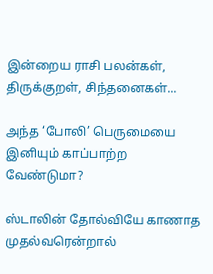இன்றைய ராசி பலன்கள், திருக்குறள், சிந்தனைகள்...

அந்த ‘போலி’ பெருமையை இனியும் காப்பாற்ற வேண்டுமா?

ஸ்டாலின் தோல்வியே காணாத முதல்வரென்றால்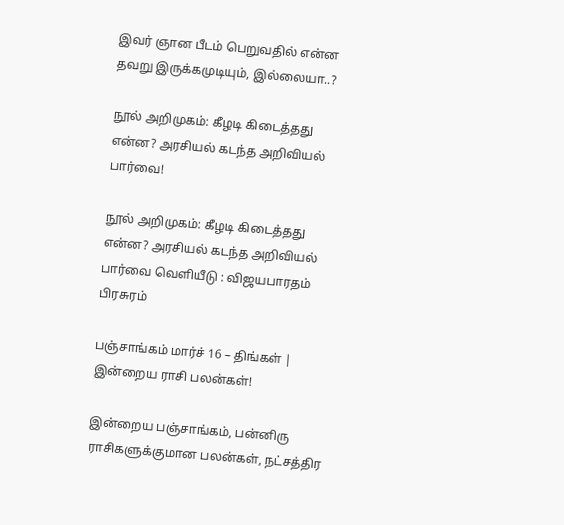இவர் ஞான பீடம் பெறுவதில் என்ன தவறு இருக்கமுடியும், இல்லையா..?

நூல் அறிமுகம்: கீழடி கிடைத்தது என்ன? அரசியல் கடந்த அறிவியல் பார்வை!

நூல் அறிமுகம்: கீழடி கிடைத்தது என்ன? அரசியல் கடந்த அறிவியல் பார்வை வெளியீடு : விஜயபாரதம் பிரசுரம்

பஞ்சாங்கம் மார்ச் 16 – திங்கள் | இன்றைய ராசி பலன்கள்!

இன்றைய பஞ்சாங்கம், பன்னிரு ராசிகளுக்குமான பலன்கள், நட்சத்திர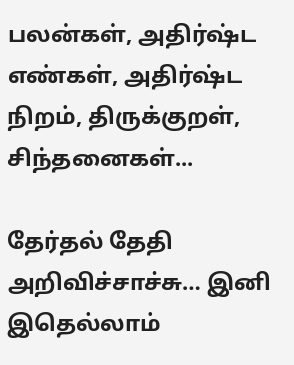பலன்கள், அதிர்ஷ்ட எண்கள், அதிர்ஷ்ட நிறம், திருக்குறள், சிந்தனைகள்...

தேர்தல் தேதி அறிவிச்சாச்சு… இனி இதெல்லாம்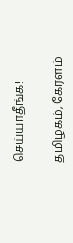செய்யாதீங்க!

தமிழகம், கேரளம்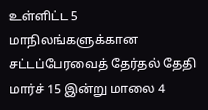உள்ளிட்ட 5 மாநிலங்களுக்கான சட்டப்பேரவைத் தேர்தல் தேதி மார்ச் 15 இன்று மாலை 4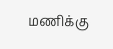மணிக்கு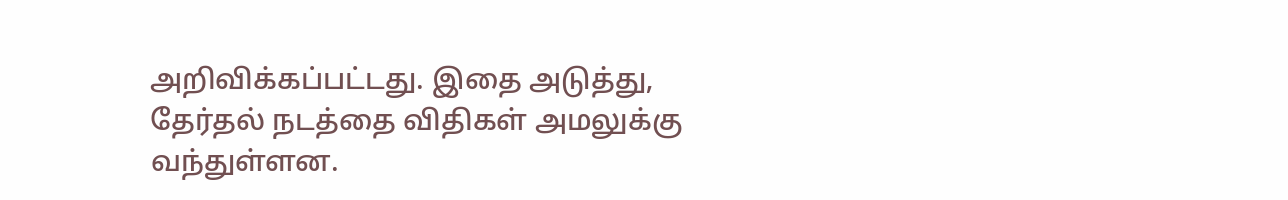அறிவிக்கப்பட்டது. இதை அடுத்து, தேர்தல் நடத்தை விதிகள் அமலுக்கு வந்துள்ளன.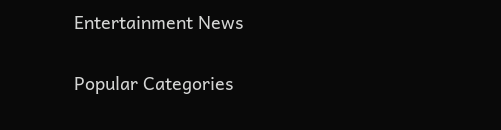Entertainment News

Popular Categories